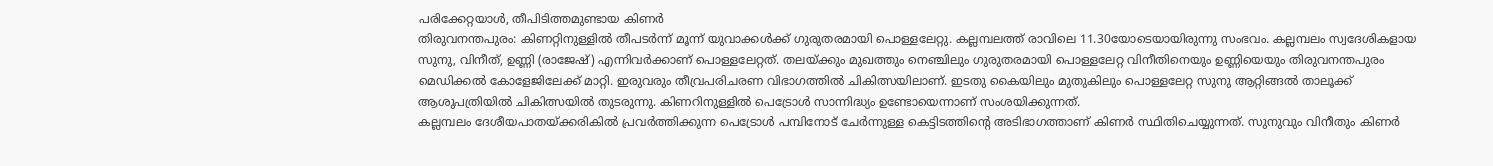പരിക്കേറ്റയാൾ, തീപിടിത്തമുണ്ടായ കിണർ
തിരുവനന്തപുരം: കിണറ്റിനുള്ളിൽ തീപടർന്ന് മൂന്ന് യുവാക്കൾക്ക് ഗുരുതരമായി പൊള്ളലേറ്റു. കല്ലമ്പലത്ത് രാവിലെ 11.30യോടെയായിരുന്നു സംഭവം. കല്ലമ്പലം സ്വദേശികളായ സുനു, വിനീത്, ഉണ്ണി (രാജേഷ്) എന്നിവർക്കാണ് പൊള്ളലേറ്റത്. തലയ്ക്കും മുഖത്തും നെഞ്ചിലും ഗുരുതരമായി പൊള്ളലേറ്റ വിനീതിനെയും ഉണ്ണിയെയും തിരുവനന്തപുരം മെഡിക്കൽ കോളേജിലേക്ക് മാറ്റി. ഇരുവരും തീവ്രപരിചരണ വിഭാഗത്തിൽ ചികിത്സയിലാണ്. ഇടതു കൈയിലും മുതുകിലും പൊള്ളലേറ്റ സുനു ആറ്റിങ്ങൽ താലൂക്ക് ആശുപത്രിയിൽ ചികിത്സയിൽ തുടരുന്നു. കിണറിനുള്ളിൽ പെട്രോൾ സാന്നിദ്ധ്യം ഉണ്ടോയെന്നാണ് സംശയിക്കുന്നത്.
കല്ലമ്പലം ദേശീയപാതയ്ക്കരികിൽ പ്രവർത്തിക്കുന്ന പെട്രോൾ പമ്പിനോട് ചേർന്നുള്ള കെട്ടിടത്തിന്റെ അടിഭാഗത്താണ് കിണർ സ്ഥിതിചെയ്യുന്നത്. സുനുവും വിനീതും കിണർ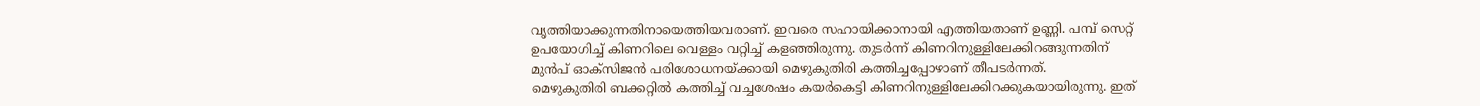വൃത്തിയാക്കുന്നതിനായെത്തിയവരാണ്. ഇവരെ സഹായിക്കാനായി എത്തിയതാണ് ഉണ്ണി. പമ്പ് സെറ്റ് ഉപയോഗിച്ച് കിണറിലെ വെള്ളം വറ്റിച്ച് കളഞ്ഞിരുന്നു. തുടർന്ന് കിണറിനുള്ളിലേക്കിറങ്ങുന്നതിന് മുൻപ് ഓക്സിജൻ പരിശോധനയ്ക്കായി മെഴുകുതിരി കത്തിച്ചപ്പോഴാണ് തീപടർന്നത്.
മെഴുകുതിരി ബക്കറ്റിൽ കത്തിച്ച് വച്ചശേഷം കയർകെട്ടി കിണറിനുള്ളിലേക്കിറക്കുകയായിരുന്നു. ഇത്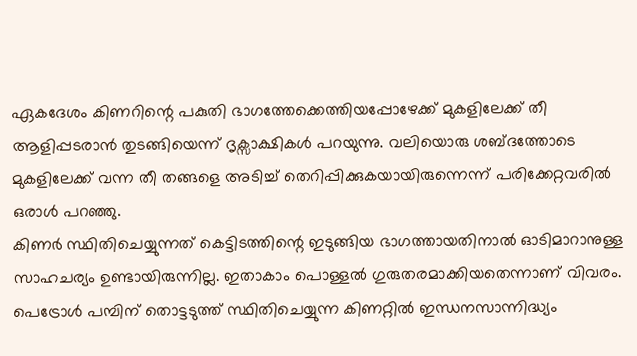ഏകദേശം കിണറിന്റെ പകുതി ഭാഗത്തേക്കെത്തിയപ്പോഴേക്ക് മുകളിലേക്ക് തീ ആളിപ്പടരാൻ തുടങ്ങിയെന്ന് ദൃക്സാക്ഷികൾ പറയുന്നു. വലിയൊരു ശബ്ദത്തോടെ മുകളിലേക്ക് വന്ന തീ തങ്ങളെ അടിച്ച് തെറിപ്പിക്കുകയായിരുന്നെന്ന് പരിക്കേറ്റവരിൽ ഒരാൾ പറഞ്ഞു.
കിണർ സ്ഥിതിചെയ്യുന്നത് കെട്ടിടത്തിന്റെ ഇടുങ്ങിയ ഭാഗത്തായതിനാൽ ഓടിമാറാനുള്ള സാഹചര്യം ഉണ്ടായിരുന്നില്ല. ഇതാകാം പൊള്ളൽ ഗുരുതരമാക്കിയതെന്നാണ് വിവരം. പെട്രോൾ പമ്പിന് തൊട്ടടുത്ത് സ്ഥിതിചെയ്യുന്ന കിണറ്റിൽ ഇന്ധനസാന്നിദ്ധ്യം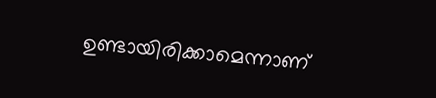ഉണ്ടായിരിക്കാമെന്നാണ്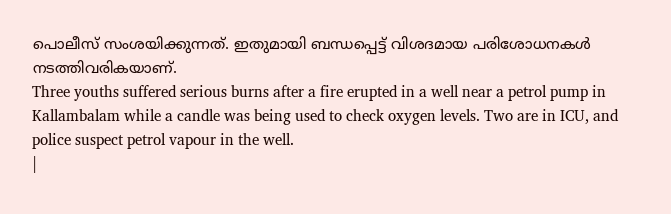പൊലീസ് സംശയിക്കുന്നത്. ഇതുമായി ബന്ധപ്പെട്ട് വിശദമായ പരിശോധനകൾ നടത്തിവരികയാണ്.
Three youths suffered serious burns after a fire erupted in a well near a petrol pump in Kallambalam while a candle was being used to check oxygen levels. Two are in ICU, and police suspect petrol vapour in the well.
|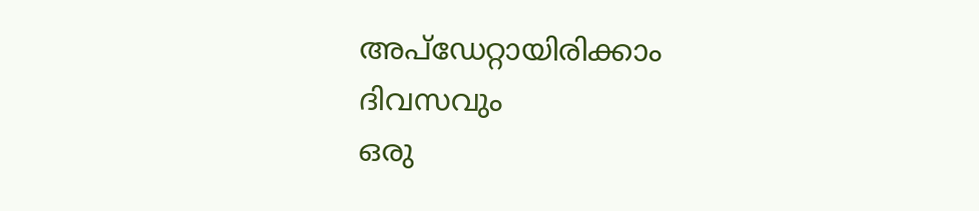അപ്ഡേറ്റായിരിക്കാം ദിവസവും
ഒരു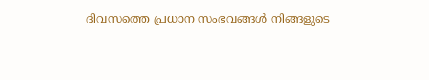ദിവസത്തെ പ്രധാന സംഭവങ്ങൾ നിങ്ങളുടെ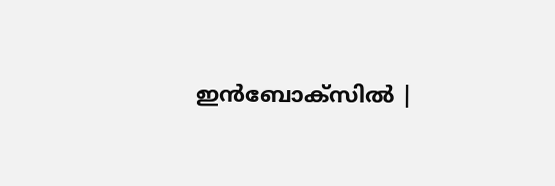ഇൻബോക്സിൽ |